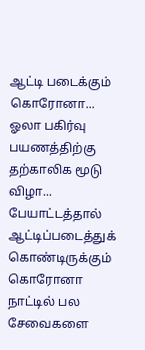ஆட்டி படைக்கும் கொரோனா... ஓலா பகிர்வு பயணத்திற்கு தற்காலிக மூடு விழா...
பேயாட்டத்தால் ஆட்டிப்படைத்துக் கொண்டிருக்கும் கொரோனா நாட்டில் பல சேவைகளை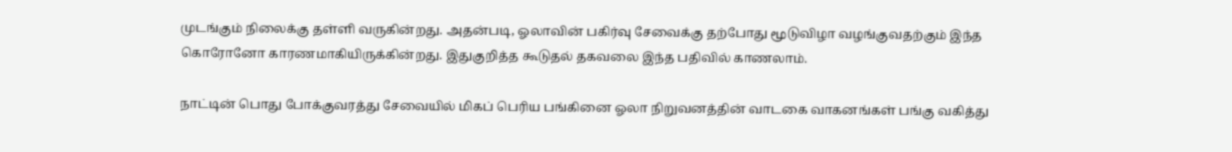முடங்கும் நிலைக்கு தள்ளி வருகின்றது. அதன்படி, ஓலாவின் பகிர்வு சேவைக்கு தற்போது மூடுவிழா வழங்குவதற்கும் இந்த கொரோனோ காரணமாகியிருக்கின்றது. இதுகுறித்த கூடுதல் தகவலை இந்த பதிவில் காணலாம்.

நாட்டின் பொது போக்குவரத்து சேவையில் மிகப் பெரிய பங்கினை ஓலா நிறுவனத்தின் வாடகை வாகனங்கள் பங்கு வகித்து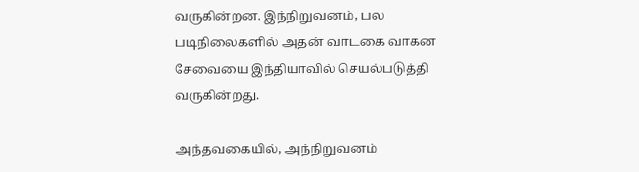வருகின்றன. இந்நிறுவனம், பல படிநிலைகளில் அதன் வாடகை வாகன சேவையை இந்தியாவில் செயல்படுத்தி வருகின்றது.

அந்தவகையில், அந்நிறுவனம்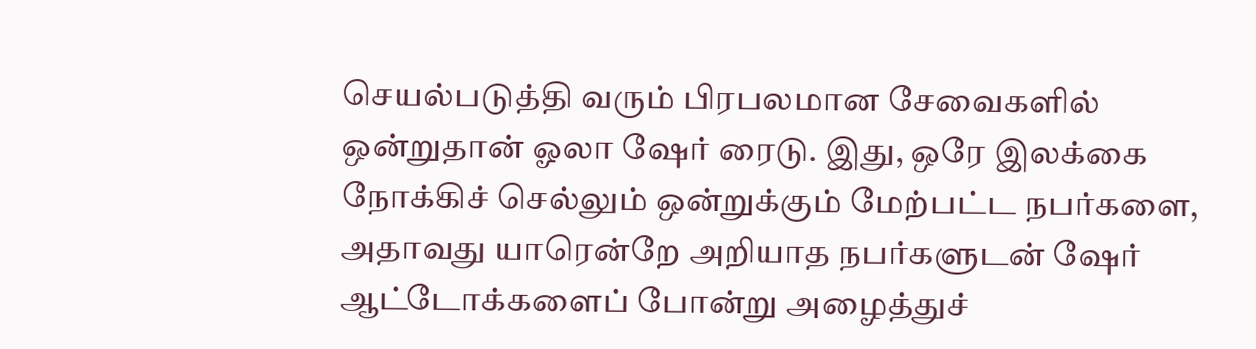செயல்படுத்தி வரும் பிரபலமான சேவைகளில் ஒன்றுதான் ஓலா ஷேர் ரைடு. இது, ஒரே இலக்கை நோக்கிச் செல்லும் ஒன்றுக்கும் மேற்பட்ட நபர்களை, அதாவது யாரென்றே அறியாத நபர்களுடன் ஷேர் ஆட்டோக்களைப் போன்று அழைத்துச்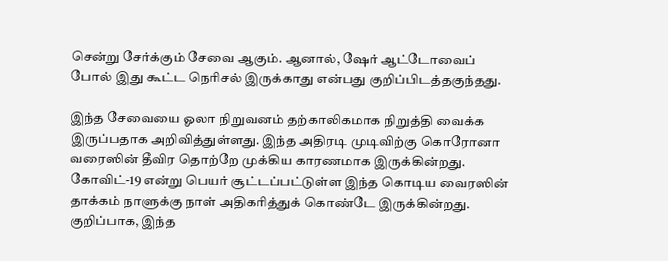சென்று சேர்க்கும் சேவை ஆகும். ஆனால், ஷேர் ஆட்டோவைப் போல் இது கூட்ட நெரிசல் இருக்காது என்பது குறிப்பிடத்தகுந்தது.

இந்த சேவையை ஓலா நிறுவனம் தற்காலிகமாக நிறுத்தி வைக்க இருப்பதாக அறிவித்துள்ளது. இந்த அதிரடி முடிவிற்கு கொரோனா வரைஸின் தீவிர தொற்றே முக்கிய காரணமாக இருக்கின்றது. கோவிட்-19 என்று பெயர் சூட்டப்பட்டுள்ள இந்த கொடிய வைரஸின் தாக்கம் நாளுக்கு நாள் அதிகரித்துக் கொண்டே இருக்கின்றது.
குறிப்பாக, இந்த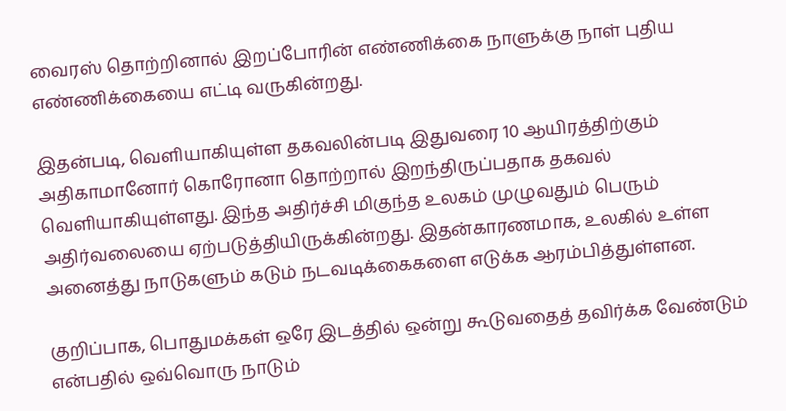வைரஸ் தொற்றினால் இறப்போரின் எண்ணிக்கை நாளுக்கு நாள் புதிய எண்ணிக்கையை எட்டி வருகின்றது.

இதன்படி, வெளியாகியுள்ள தகவலின்படி இதுவரை 10 ஆயிரத்திற்கும் அதிகாமானோர் கொரோனா தொற்றால் இறந்திருப்பதாக தகவல் வெளியாகியுள்ளது. இந்த அதிர்ச்சி மிகுந்த உலகம் முழுவதும் பெரும் அதிர்வலையை ஏற்படுத்தியிருக்கின்றது. இதன்காரணமாக, உலகில் உள்ள அனைத்து நாடுகளும் கடும் நடவடிக்கைகளை எடுக்க ஆரம்பித்துள்ளன.

குறிப்பாக, பொதுமக்கள் ஒரே இடத்தில் ஒன்று கூடுவதைத் தவிர்க்க வேண்டும் என்பதில் ஒவ்வொரு நாடும்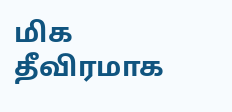மிக தீவிரமாக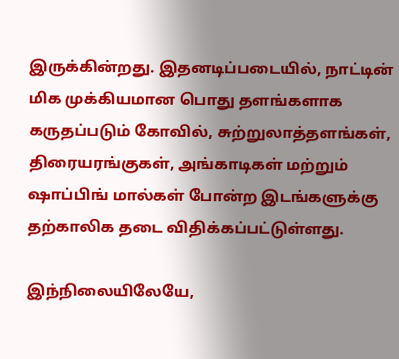இருக்கின்றது. இதனடிப்படையில், நாட்டின் மிக முக்கியமான பொது தளங்களாக கருதப்படும் கோவில், சுற்றுலாத்தளங்கள், திரையரங்குகள், அங்காடிகள் மற்றும் ஷாப்பிங் மால்கள் போன்ற இடங்களுக்கு தற்காலிக தடை விதிக்கப்பட்டுள்ளது.

இந்நிலையிலேயே,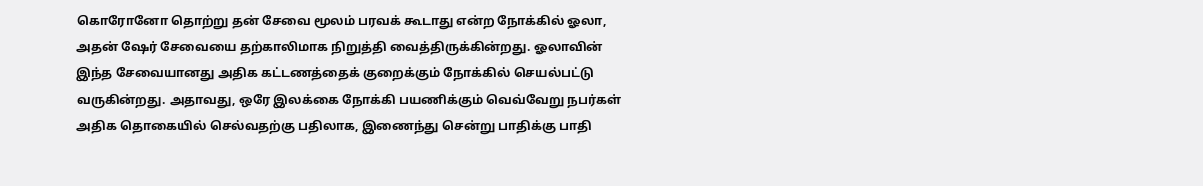கொரோனோ தொற்று தன் சேவை மூலம் பரவக் கூடாது என்ற நோக்கில் ஓலா, அதன் ஷேர் சேவையை தற்காலிமாக நிறுத்தி வைத்திருக்கின்றது. ஓலாவின் இந்த சேவையானது அதிக கட்டணத்தைக் குறைக்கும் நோக்கில் செயல்பட்டு வருகின்றது. அதாவது, ஒரே இலக்கை நோக்கி பயணிக்கும் வெவ்வேறு நபர்கள் அதிக தொகையில் செல்வதற்கு பதிலாக, இணைந்து சென்று பாதிக்கு பாதி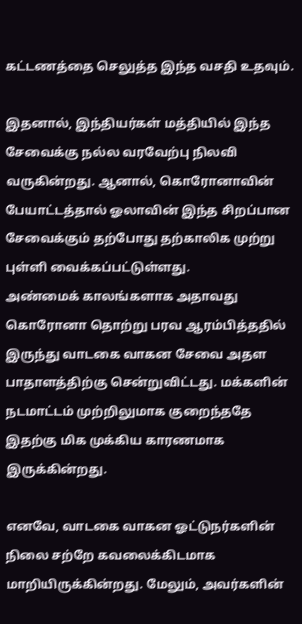கட்டணத்தை செலுத்த இந்த வசதி உதவும்.

இதனால், இந்தியர்கள் மத்தியில் இந்த சேவைக்கு நல்ல வரவேற்பு நிலவி வருகின்றது. ஆனால், கொரோனாவின் பேயாட்டத்தால் ஓலாவின் இந்த சிறப்பான சேவைக்கும் தற்போது தற்காலிக முற்று புள்ளி வைக்கப்பட்டுள்ளது.
அண்மைக் காலங்களாக அதாவது கொரோனா தொற்று பரவ ஆரம்பித்ததில் இருந்து வாடகை வாகன சேவை அதள பாதாளத்திற்கு சென்றுவிட்டது. மக்களின் நடமாட்டம் முற்றிலுமாக குறைந்ததே இதற்கு மிக முக்கிய காரணமாக இருக்கின்றது.

எனவே, வாடகை வாகன ஓட்டுநர்களின் நிலை சற்றே கவலைக்கிடமாக மாறியிருக்கின்றது. மேலும், அவர்களின்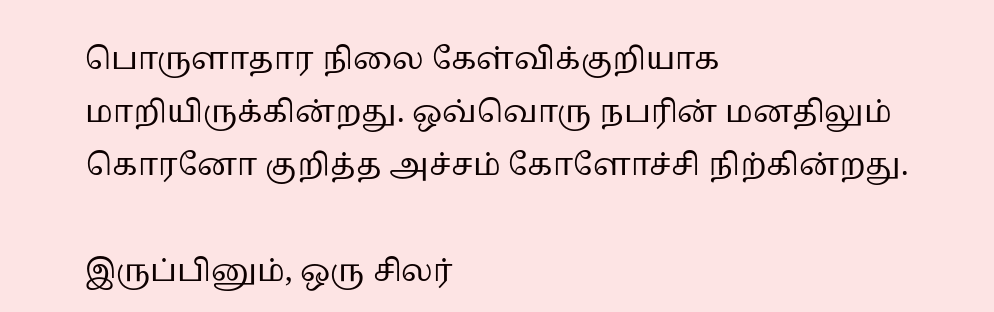பொருளாதார நிலை கேள்விக்குறியாக மாறியிருக்கின்றது. ஒவ்வொரு நபரின் மனதிலும் கொரனோ குறித்த அச்சம் கோளோச்சி நிற்கின்றது.

இருப்பினும், ஒரு சிலர்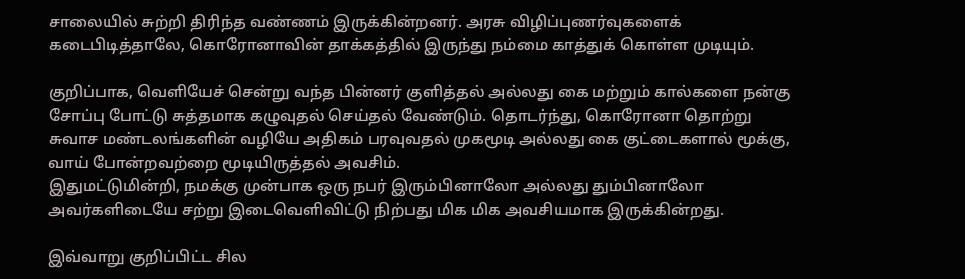சாலையில் சுற்றி திரிந்த வண்ணம் இருக்கின்றனர். அரசு விழிப்புணர்வுகளைக் கடைபிடித்தாலே, கொரோனாவின் தாக்கத்தில் இருந்து நம்மை காத்துக் கொள்ள முடியும்.

குறிப்பாக, வெளியேச் சென்று வந்த பின்னர் குளித்தல் அல்லது கை மற்றும் கால்களை நன்கு சோப்பு போட்டு சுத்தமாக கழுவுதல் செய்தல் வேண்டும். தொடர்ந்து, கொரோனா தொற்று சுவாச மண்டலங்களின் வழியே அதிகம் பரவுவதல் முகமூடி அல்லது கை குட்டைகளால் மூக்கு, வாய் போன்றவற்றை மூடியிருத்தல் அவசிம்.
இதுமட்டுமின்றி, நமக்கு முன்பாக ஒரு நபர் இரும்பினாலோ அல்லது தும்பினாலோ அவர்களிடையே சற்று இடைவெளிவிட்டு நிற்பது மிக மிக அவசியமாக இருக்கின்றது.

இவ்வாறு குறிப்பிட்ட சில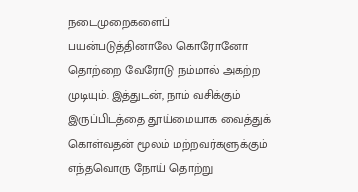நடைமுறைகளைப் பயன்படுத்தினாலே கொரோனோ தொற்றை வேரோடு நம்மால் அகற்ற முடியும். இத்துடன், நாம் வசிக்கும் இருப்பிடத்தை தூய்மையாக வைத்துக் கொள்வதன் மூலம் மற்றவர்களுக்கும் எந்தவொரு நோய் தொற்று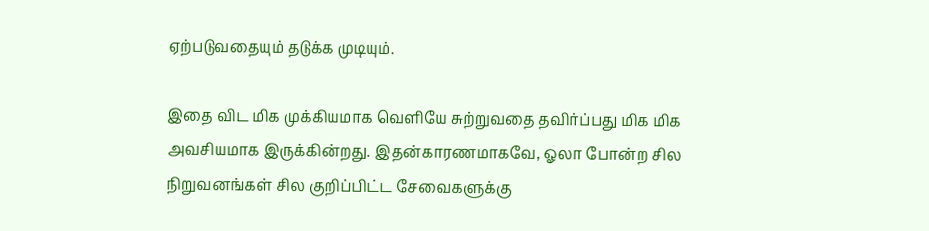ஏற்படுவதையும் தடுக்க முடியும்.

இதை விட மிக முக்கியமாக வெளியே சுற்றுவதை தவிர்ப்பது மிக மிக அவசியமாக இருக்கின்றது. இதன்காரணமாகவே, ஓலா போன்ற சில நிறுவனங்கள் சில குறிப்பிட்ட சேவைகளுக்கு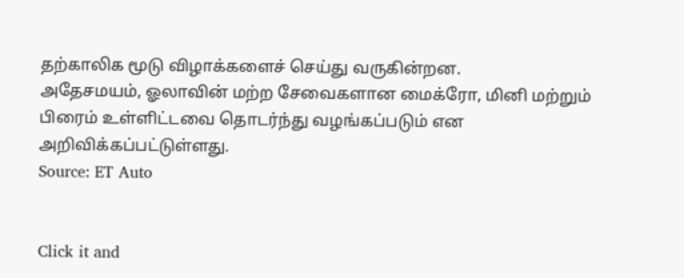தற்காலிக மூடு விழாக்களைச் செய்து வருகின்றன.
அதேசமயம், ஓலாவின் மற்ற சேவைகளான மைக்ரோ, மினி மற்றும் பிரைம் உள்ளிட்டவை தொடர்ந்து வழங்கப்படும் என அறிவிக்கப்பட்டுள்ளது.
Source: ET Auto


Click it and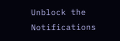Unblock the Notifications